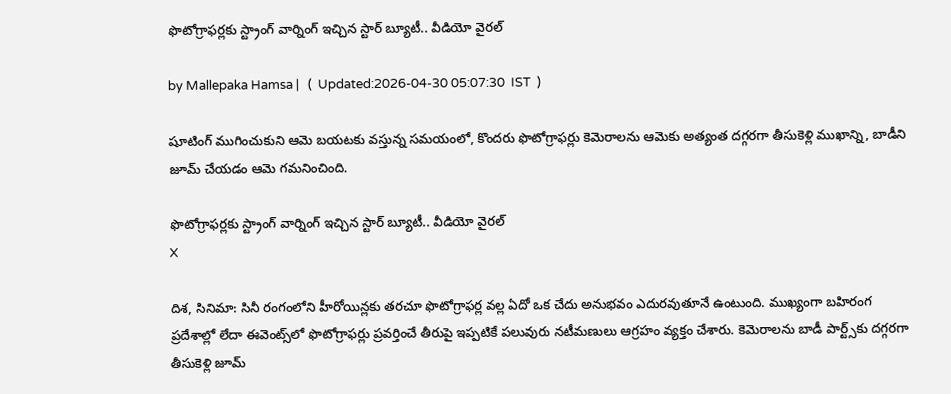ఫొటోగ్రాఫర్లకు స్ట్రాంగ్ వార్నింగ్ ఇచ్చిన స్టార్ బ్యూటీ.. వీడియో వైరల్

by Mallepaka Hamsa |   (  Updated:2026-04-30 05:07:30  IST  )

షూటింగ్ ముగించుకుని ఆమె బయటకు వస్తున్న సమయంలో, కొందరు ఫొటోగ్రాఫర్లు కెమెరాలను ఆమెకు అత్యంత దగ్గరగా తీసుకెళ్లి ముఖాన్ని, బాడీని జూమ్ చేయడం ఆమె గమనించింది.

ఫొటోగ్రాఫర్లకు స్ట్రాంగ్ వార్నింగ్ ఇచ్చిన స్టార్ బ్యూటీ.. వీడియో వైరల్
X

దిశ, సినిమా: సినీ రంగంలోని హీరోయిన్లకు తరచూ ఫొటోగ్రాఫర్ల వల్ల ఏదో ఒక చేదు అనుభవం ఎదురవుతూనే ఉంటుంది. ముఖ్యంగా బహిరంగ ప్రదేశాల్లో లేదా ఈవెంట్స్‌లో ఫొటోగ్రాఫర్లు ప్రవర్తించే తీరుపై ఇప్పటికే పలువురు నటీమణులు ఆగ్రహం వ్యక్తం చేశారు. కెమెరాలను బాడీ పార్ట్స్‌కు దగ్గరగా తీసుకెళ్లి జూమ్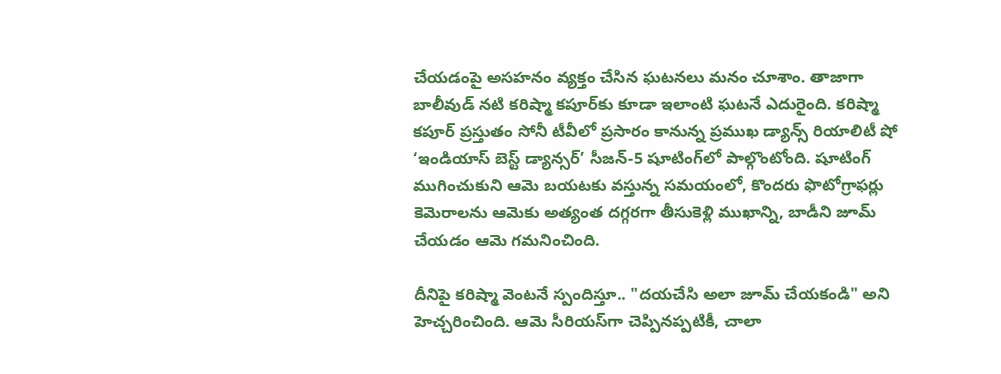చేయడంపై అసహనం వ్యక్తం చేసిన ఘటనలు మనం చూశాం. తాజాగా బాలీవుడ్ నటి కరిష్మా కపూర్‌కు కూడా ఇలాంటి ఘటనే ఎదురైంది. కరిష్మా కపూర్ ప్రస్తుతం సోనీ టీవీలో ప్రసారం కానున్న ప్రముఖ డ్యాన్స్ రియాలిటీ షో ‘ఇండియాస్ బెస్ట్ డ్యాన్సర్’ సీజన్-5 షూటింగ్‌లో పాల్గొంటోంది. షూటింగ్ ముగించుకుని ఆమె బయటకు వస్తున్న సమయంలో, కొందరు ఫొటోగ్రాఫర్లు కెమెరాలను ఆమెకు అత్యంత దగ్గరగా తీసుకెళ్లి ముఖాన్ని, బాడీని జూమ్ చేయడం ఆమె గమనించింది.

దీనిపై కరిష్మా వెంటనే స్పందిస్తూ.. "దయచేసి అలా జూమ్ చేయకండి" అని హెచ్చరించింది. ఆమె సీరియస్‌గా చెప్పినప్పటికీ, చాలా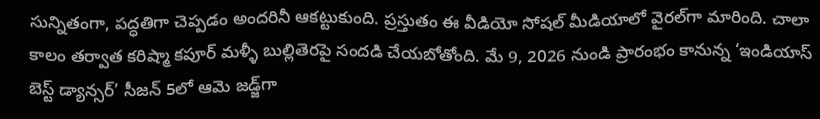సున్నితంగా, పద్ధతిగా చెప్పడం అందరినీ ఆకట్టుకుంది. ప్రస్తుతం ఈ వీడియో సోషల్ మీడియాలో వైరల్‌గా మారింది. చాలా కాలం తర్వాత కరిష్మా కపూర్ మళ్ళీ బుల్లితెరపై సందడి చేయబోతోంది. మే 9, 2026 నుండి ప్రారంభం కానున్న ‘ఇండియాస్ బెస్ట్ డ్యాన్సర్’ సీజన్ 5లో ఆమె జడ్జ్‌గా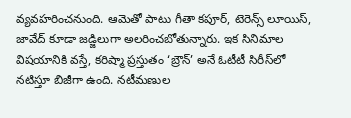వ్యవహరించనుంది. ఆమెతో పాటు గీతా కపూర్, టెరెన్స్ లూయిస్, జావేద్ కూడా జడ్జిలుగా అలరించబోతున్నారు. ఇక సినిమాల విషయానికి వస్తే, కరిష్మా ప్రస్తుతం ‘బ్రౌన్’ అనే ఓటీటీ సిరీస్‌లో నటిస్తూ బిజీగా ఉంది. నటీమణుల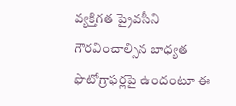వ్యక్తిగత ప్రైవసీని గౌరవించాల్సిన బాధ్యత ఫొటోగ్రాఫర్లపై ఉందంటూ ఈ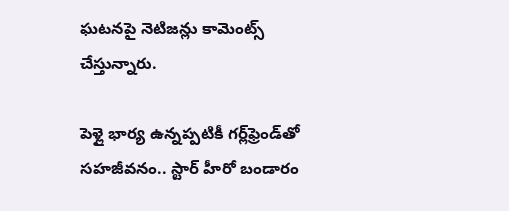ఘటనపై నెటిజన్లు కామెంట్స్ చేస్తున్నారు.

పెళ్లై భార్య ఉన్నప్పటికీ గర్ల్‌ఫ్రెండ్‌తో సహజీవనం.. స్టార్ హీరో బండారం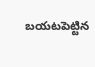బయటపెట్టిన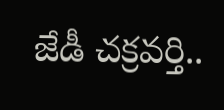జేడీ చక్రవర్తి..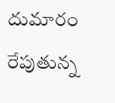దుమారం రేపుతున్న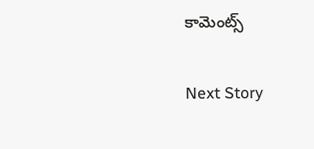కామెంట్స్

Next Story